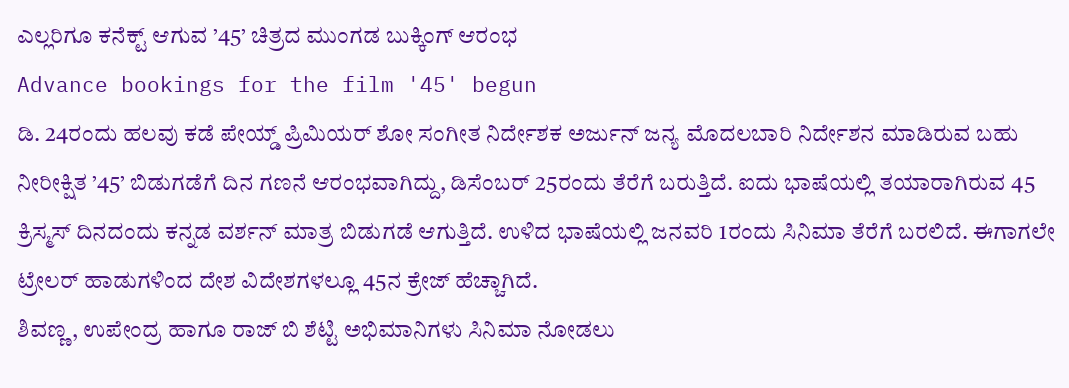ಎಲ್ಲರಿಗೂ ಕನೆಕ್ಟ್ ಆಗುವ ’45’ ಚಿತ್ರದ ಮುಂಗಡ ಬುಕ್ಕಿಂಗ್ ಆರಂಭ
Advance bookings for the film '45' begun
ಡಿ. 24ರಂದು ಹಲವು ಕಡೆ ಪೇಯ್ಡ್ ಪ್ರಿಮಿಯರ್ ಶೋ ಸಂಗೀತ ನಿರ್ದೇಶಕ ಅರ್ಜುನ್ ಜನ್ಯ ಮೊದಲಬಾರಿ ನಿರ್ದೇಶನ ಮಾಡಿರುವ ಬಹು ನೀರೀಕ್ಷಿತ ’45’ ಬಿಡುಗಡೆಗೆ ದಿನ ಗಣನೆ ಆರಂಭವಾಗಿದ್ದು, ಡಿಸೆಂಬರ್ 25ರಂದು ತೆರೆಗೆ ಬರುತ್ತಿದೆ. ಐದು ಭಾಷೆಯಲ್ಲಿ ತಯಾರಾಗಿರುವ 45 ಕ್ರಿಸ್ಮಸ್ ದಿನದಂದು ಕನ್ನಡ ವರ್ಶನ್ ಮಾತ್ರ ಬಿಡುಗಡೆ ಆಗುತ್ತಿದೆ. ಉಳಿದ ಭಾಷೆಯಲ್ಲಿ ಜನವರಿ 1ರಂದು ಸಿನಿಮಾ ತೆರೆಗೆ ಬರಲಿದೆ. ಈಗಾಗಲೇ ಟ್ರೇಲರ್ ಹಾಡುಗಳಿಂದ ದೇಶ ವಿದೇಶಗಳಲ್ಲೂ 45ನ ಕ್ರೇಜ್ ಹೆಚ್ಚಾಗಿದೆ.
ಶಿವಣ್ಣ, ಉಪೇಂದ್ರ ಹಾಗೂ ರಾಜ್ ಬಿ ಶೆಟ್ಟಿ ಅಭಿಮಾನಿಗಳು ಸಿನಿಮಾ ನೋಡಲು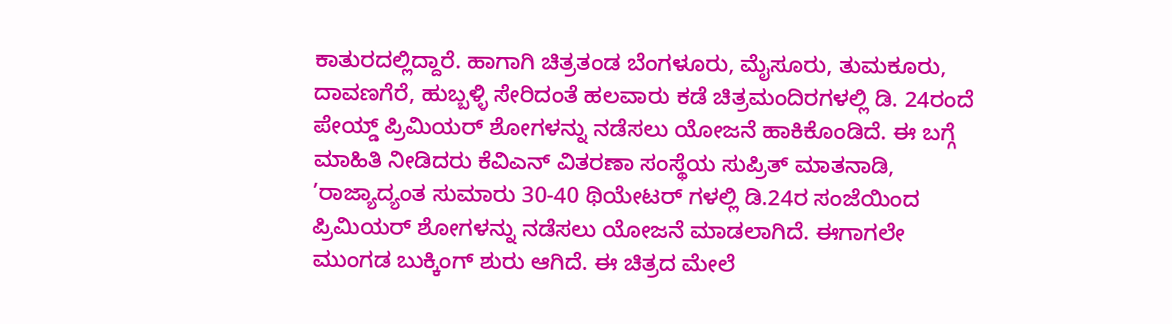ಕಾತುರದಲ್ಲಿದ್ದಾರೆ. ಹಾಗಾಗಿ ಚಿತ್ರತಂಡ ಬೆಂಗಳೂರು, ಮೈಸೂರು, ತುಮಕೂರು, ದಾವಣಗೆರೆ, ಹುಬ್ಬಳ್ಳಿ ಸೇರಿದಂತೆ ಹಲವಾರು ಕಡೆ ಚಿತ್ರಮಂದಿರಗಳಲ್ಲಿ ಡಿ. 24ರಂದೆ ಪೇಯ್ಡ್ ಪ್ರಿಮಿಯರ್ ಶೋಗಳನ್ನು ನಡೆಸಲು ಯೋಜನೆ ಹಾಕಿಕೊಂಡಿದೆ. ಈ ಬಗ್ಗೆ ಮಾಹಿತಿ ನೀಡಿದರು ಕೆವಿಎನ್ ವಿತರಣಾ ಸಂಸ್ಥೆಯ ಸುಪ್ರಿತ್ ಮಾತನಾಡಿ, ’ರಾಜ್ಯಾದ್ಯಂತ ಸುಮಾರು 30-40 ಥಿಯೇಟರ್ ಗಳಲ್ಲಿ ಡಿ.24ರ ಸಂಜೆಯಿಂದ ಪ್ರಿಮಿಯರ್ ಶೋಗಳನ್ನು ನಡೆಸಲು ಯೋಜನೆ ಮಾಡಲಾಗಿದೆ. ಈಗಾಗಲೇ ಮುಂಗಡ ಬುಕ್ಕಿಂಗ್ ಶುರು ಆಗಿದೆ. ಈ ಚಿತ್ರದ ಮೇಲೆ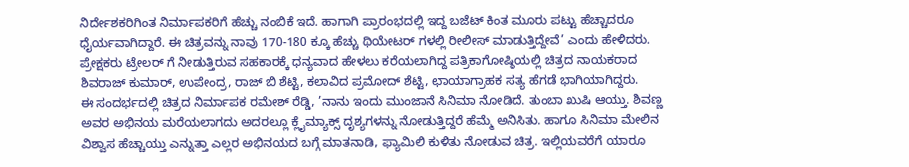ನಿರ್ದೇಶಕರಿಗಿಂತ ನಿರ್ಮಾಪಕರಿಗೆ ಹೆಚ್ಚು ನಂಬಿಕೆ ಇದೆ. ಹಾಗಾಗಿ ಪ್ರಾರಂಭದಲ್ಲಿ ಇದ್ದ ಬಜೆಟ್ ಕಿಂತ ಮೂರು ಪಟ್ಟು ಹೆಚ್ಚಾದರೂ ಧೈರ್ಯವಾಗಿದ್ದಾರೆ. ಈ ಚಿತ್ರವನ್ನು ನಾವು 170-180 ಕ್ಕೂ ಹೆಚ್ಚು ಥಿಯೇಟರ್ ಗಳಲ್ಲಿ ರೀಲೀಸ್ ಮಾಡುತ್ತಿದ್ದೇವೆ’ ಎಂದು ಹೇಳಿದರು. ಪ್ರೇಕ್ಷಕರು ಟ್ರೇಲರ್ ಗೆ ನೀಡುತ್ತಿರುವ ಸಹಕಾರಕ್ಕೆ ಧನ್ಯವಾದ ಹೇಳಲು ಕರೆಯಲಾಗಿದ್ದ ಪತ್ರಿಕಾಗೋಷ್ಠಿಯಲ್ಲಿ ಚಿತ್ರದ ನಾಯಕರಾದ ಶಿವರಾಜ್ ಕುಮಾರ್, ಉಪೇಂದ್ರ, ರಾಜ್ ಬಿ ಶೆಟ್ಟಿ, ಕಲಾವಿದ ಪ್ರಮೋದ್ ಶೆಟ್ಟಿ, ಛಾಯಾಗ್ರಾಹಕ ಸತ್ಯ ಹೆಗಡೆ ಭಾಗಿಯಾಗಿದ್ದರು.
ಈ ಸಂದರ್ಭದಲ್ಲಿ ಚಿತ್ರದ ನಿರ್ಮಾಪಕ ರಮೇಶ್ ರೆಡ್ಡಿ, ’ನಾನು ಇಂದು ಮುಂಜಾನೆ ಸಿನಿಮಾ ನೋಡಿದೆ. ತುಂಬಾ ಖುಷಿ ಆಯ್ತು. ಶಿವಣ್ಣ ಅವರ ಅಭಿನಯ ಮರೆಯಲಾಗದು ಅದರಲ್ಲೂ ಕ್ಲೈಮ್ಯಾಕ್ಸ್ ದೃಶ್ಯಗಳನ್ನು ನೋಡುತ್ತಿದ್ದರೆ ಹೆಮ್ಮೆ ಅನಿಸಿತು. ಹಾಗೂ ಸಿನಿಮಾ ಮೇಲಿನ ವಿಶ್ವಾಸ ಹೆಚ್ಚಾಯ್ತು ಎನ್ನುತ್ತಾ ಎಲ್ಲರ ಅಭಿನಯದ ಬಗ್ಗೆ ಮಾತನಾಡಿ, ಫ್ಯಾಮಿಲಿ ಕುಳಿತು ನೋಡುವ ಚಿತ್ರ. ಇಲ್ಲಿಯವರೆಗೆ ಯಾರೂ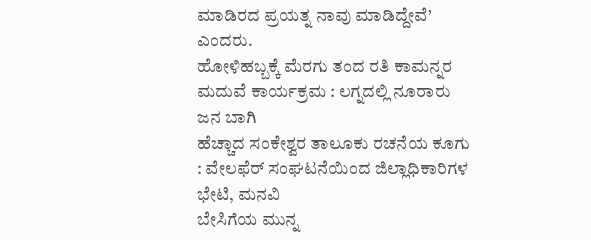ಮಾಡಿರದ ಪ್ರಯತ್ನ ನಾವು ಮಾಡಿದ್ದೇವೆ’ ಎಂದರು.
ಹೋಳಿಹಬ್ಬಕ್ಕೆ ಮೆರಗು ತಂದ ರತಿ ಕಾಮನ್ನರ ಮದುವೆ ಕಾರ್ಯಕ್ರಮ : ಲಗ್ನದಲ್ಲಿ ನೂರಾರು ಜನ ಬಾಗಿ
ಹೆಚ್ಚಾದ ಸಂಕೇಶ್ವರ ತಾಲೂಕು ರಚನೆಯ ಕೂಗು : ವೇಲಫೆರ್ ಸಂಘಟನೆಯಿಂದ ಜಿಲ್ಲಾಧಿಕಾರಿಗಳ ಭೇಟಿ, ಮನವಿ
ಬೇಸಿಗೆಯ ಮುನ್ನ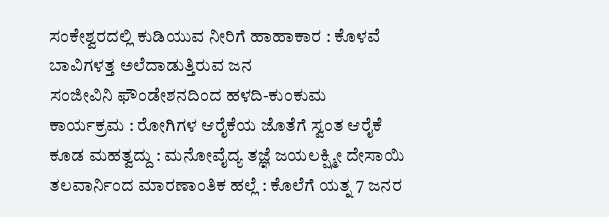ಸಂಕೇಶ್ವರದಲ್ಲಿ ಕುಡಿಯುವ ನೀರಿಗೆ ಹಾಹಾಕಾರ : ಕೊಳವೆ ಬಾವಿಗಳತ್ತ ಅಲೆದಾಡುತ್ತಿರುವ ಜನ
ಸಂಜೀವಿನಿ ಫೌಂಡೇಶನದಿಂದ ಹಳದಿ-ಕುಂಕುಮ ಕಾರ್ಯಕ್ರಮ : ರೋಗಿಗಳ ಆರೈಕೆಯ ಜೊತೆಗೆ ಸ್ವಂತ ಆರೈಕೆ ಕೂಡ ಮಹತ್ವದ್ದು : ಮನೋವೈದ್ಯ ತಜ್ಞೆ ಜಯಲಕ್ಷ್ಮೀ ದೇಸಾಯಿ
ತಲವಾರ್ನಿಂದ ಮಾರಣಾಂತಿಕ ಹಲ್ಲೆ : ಕೊಲೆಗೆ ಯತ್ನ 7 ಜನರ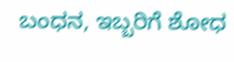ಬಂಧನ, ಇಬ್ಬರಿಗೆ ಶೋಧ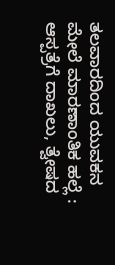ತಲವಾರದಿಂದ ಯುವಕನ ಮೇಲೆ ಮಾರಣಾಂತಿಕ ಹಲ್ಲೆ : ಆಸ್ಪತ್ರೆಗೆ ದಾಖಲು, ತ್ವೇಷದ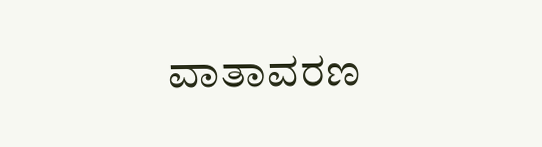ವಾತಾವರಣ